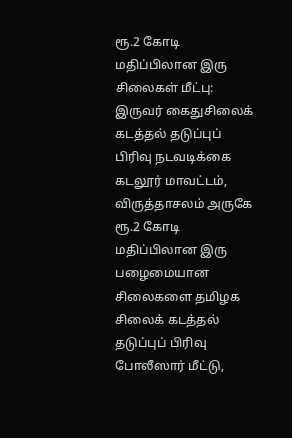ரூ.2 கோடி மதிப்பிலான இரு சிலைகள் மீட்பு: இருவர் கைதுசிலைக் கடத்தல் தடுப்புப் பிரிவு நடவடிக்கை
கடலூர் மாவட்டம், விருத்தாசலம் அருகே ரூ.2 கோடி மதிப்பிலான இரு பழைமையான சிலைகளை தமிழக சிலைக் கடத்தல் தடுப்புப் பிரிவு போலீஸார் மீட்டு,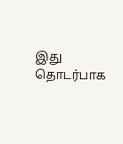இது தொடர்பாக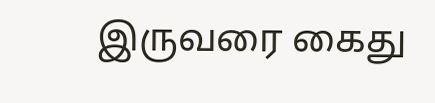இருவரை கைது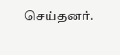செய்தனர்.